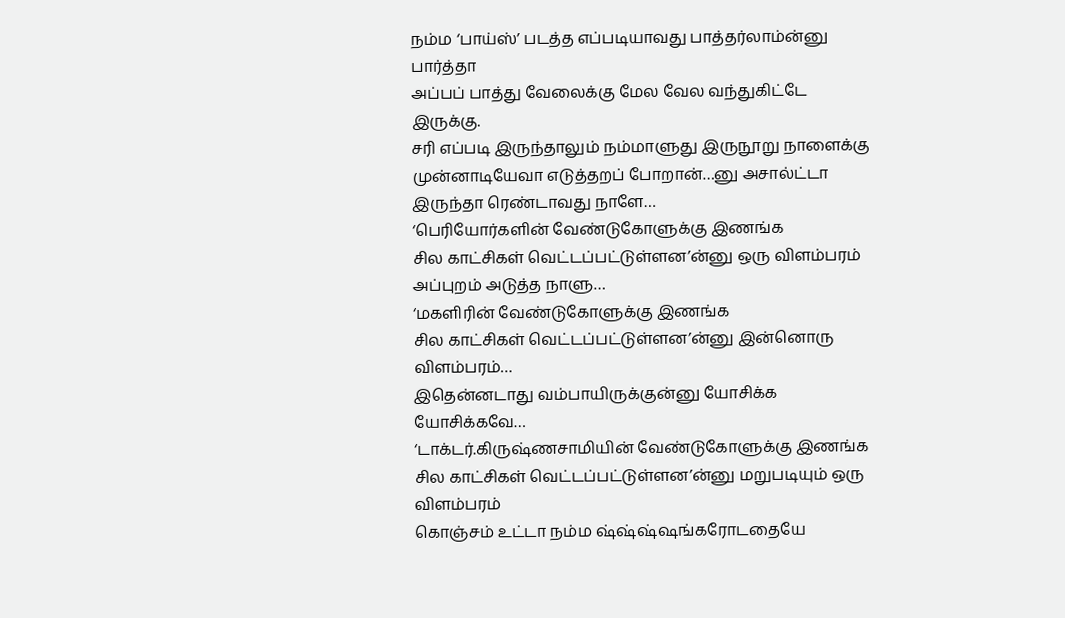நம்ம ‘பாய்ஸ்’ படத்த எப்படியாவது பாத்தர்லாம்ன்னு பார்த்தா
அப்பப் பாத்து வேலைக்கு மேல வேல வந்துகிட்டே இருக்கு.
சரி எப்படி இருந்தாலும் நம்மாளுது இருநூறு நாளைக்கு முன்னாடியேவா எடுத்தறப் போறான்…னு அசால்ட்டா இருந்தா ரெண்டாவது நாளே…
‘பெரியோர்களின் வேண்டுகோளுக்கு இணங்க
சில காட்சிகள் வெட்டப்பட்டுள்ளன’ன்னு ஒரு விளம்பரம்
அப்புறம் அடுத்த நாளு…
‘மகளிரின் வேண்டுகோளுக்கு இணங்க
சில காட்சிகள் வெட்டப்பட்டுள்ளன’ன்னு இன்னொரு விளம்பரம்…
இதென்னடாது வம்பாயிருக்குன்னு யோசிக்க யோசிக்கவே…
‘டாக்டர்.கிருஷ்ணசாமியின் வேண்டுகோளுக்கு இணங்க
சில காட்சிகள் வெட்டப்பட்டுள்ளன’ன்னு மறுபடியும் ஒரு விளம்பரம்
கொஞ்சம் உட்டா நம்ம ஷ்ஷ்ஷ்ஷங்கரோடதையே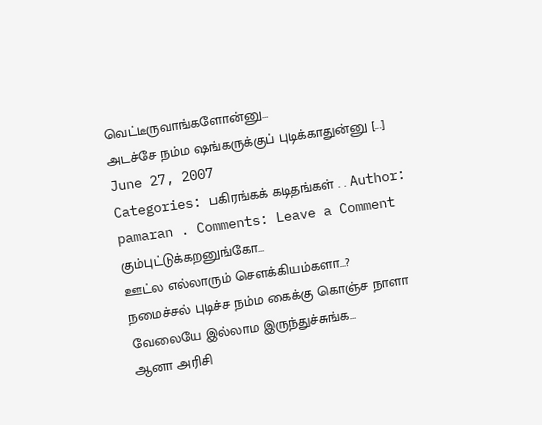வெட்டீருவாங்களோன்னு…
அடச்சே நம்ம ஷங்கருக்குப் புடிக்காதுன்னு [...]
June 27, 2007
Categories: பகிரங்கக் கடிதங்கள் . . Author: pamaran . Comments: Leave a Comment
கும்புட்டுக்கறனுங்கோ…
ஊட்ல எல்லாரும் செளக்கியம்களா…?
நமைச்சல் புடிச்ச நம்ம கைக்கு கொஞ்ச நாளா வேலையே இல்லாம இருந்துச்சுங்க…
ஆனா அரிசி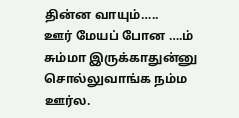தின்ன வாயும்…..
ஊர் மேயப் போன ….ம்
சும்மா இருக்காதுன்னு சொல்லுவாங்க நம்ம ஊர்ல.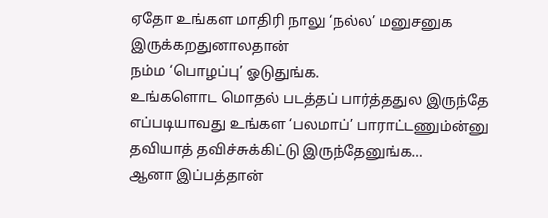ஏதோ உங்கள மாதிரி நாலு ‘நல்ல’ மனுசனுக இருக்கறதுனாலதான்
நம்ம ‘பொழப்பு’ ஓடுதுங்க.
உங்களொட மொதல் படத்தப் பார்த்ததுல இருந்தே
எப்படியாவது உங்கள ‘பலமாப்’ பாராட்டணும்ன்னு
தவியாத் தவிச்சுக்கிட்டு இருந்தேனுங்க…
ஆனா இப்பத்தான்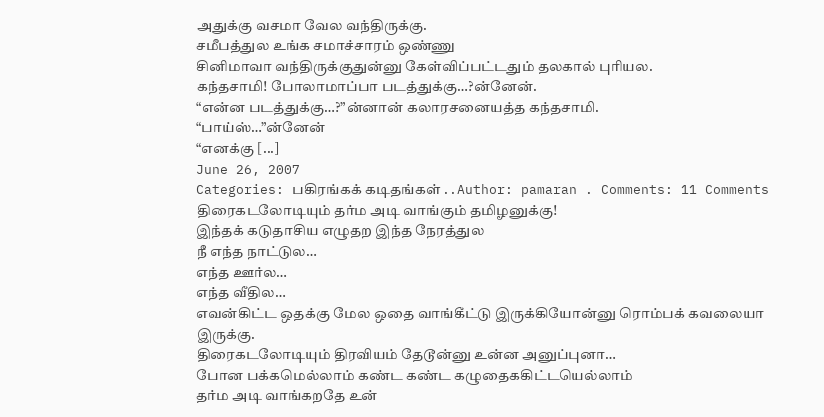அதுக்கு வசமா வேல வந்திருக்கு.
சமீபத்துல உங்க சமாச்சாரம் ஒண்ணு
சினிமாவா வந்திருக்குதுன்னு கேள்விப்பட்டதும் தலகால் புரியல.
கந்தசாமி! போலாமாப்பா படத்துக்கு…?ன்னேன்.
“என்ன படத்துக்கு…?”ன்னான் கலாரசனையத்த கந்தசாமி.
“பாய்ஸ்…”ன்னேன்
“எனக்கு [...]
June 26, 2007
Categories: பகிரங்கக் கடிதங்கள் . . Author: pamaran . Comments: 11 Comments
திரைகடலோடியும் தர்ம அடி வாங்கும் தமிழனுக்கு!
இந்தக் கடுதாசிய எழுதற இந்த நேரத்துல
நீ எந்த நாட்டுல…
எந்த ஊர்ல…
எந்த வீதில…
எவன்கிட்ட ஒதக்கு மேல ஒதை வாங்கீட்டு இருக்கியோன்னு ரொம்பக் கவலையா இருக்கு.
திரைகடலோடியும் திரவியம் தேடூன்னு உன்ன அனுப்புனா…
போன பக்கமெல்லாம் கண்ட கண்ட கழுதைககிட்டயெல்லாம்
தர்ம அடி வாங்கறதே உன்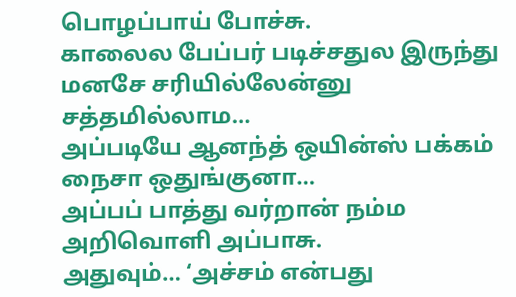பொழப்பாய் போச்சு.
காலைல பேப்பர் படிச்சதுல இருந்து
மனசே சரியில்லேன்னு சத்தமில்லாம…
அப்படியே ஆனந்த் ஒயின்ஸ் பக்கம் நைசா ஒதுங்குனா…
அப்பப் பாத்து வர்றான் நம்ம அறிவொளி அப்பாசு.
அதுவும்… ‘அச்சம் என்பது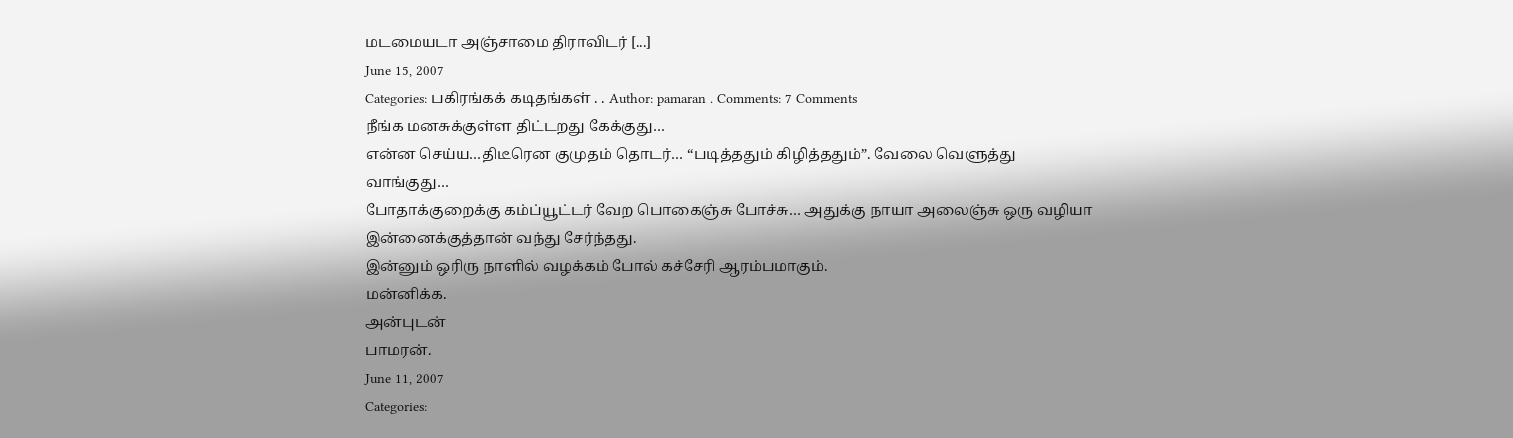மடமையடா அஞ்சாமை திராவிடர் [...]
June 15, 2007
Categories: பகிரங்கக் கடிதங்கள் . . Author: pamaran . Comments: 7 Comments
நீங்க மனசுக்குள்ள திட்டறது கேக்குது…
என்ன செய்ய…திடீரென குமுதம் தொடர்… “படித்ததும் கிழித்ததும்”. வேலை வெளுத்து வாங்குது…
போதாக்குறைக்கு கம்ப்யூட்டர் வேற பொகைஞ்சு போச்சு… அதுக்கு நாயா அலைஞ்சு ஒரு வழியா இன்னைக்குத்தான் வந்து சேர்ந்தது.
இன்னும் ஒரிரு நாளில் வழக்கம் போல் கச்சேரி ஆரம்பமாகும்.
மன்னிக்க.
அன்புடன்
பாமரன்.
June 11, 2007
Categories: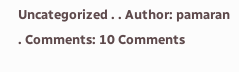Uncategorized . . Author: pamaran . Comments: 10 Comments